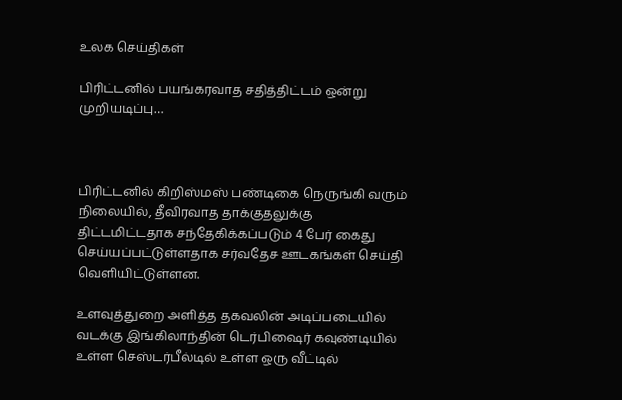உலக செய்திகள்

பிரிட்டனில் பயங்கரவாத சதித்திட்டம் ஒன்று முறியடிப்பு…



பிரிட்டனில் கிறிஸ்மஸ் பண்டிகை நெருங்கி வரும் நிலையில், தீவிரவாத தாக்குதலுக்கு திட்டமிட்டதாக சந்தேகிக்கப்படும் 4 பேர் கைது செய்யப்பட்டுள்ளதாக சர்வதேச ஊடகங்கள் செய்தி வெளியிட்டுள்ளன.

உளவுத்துறை அளித்த தகவலின் அடிப்படையில் வடக்கு இங்கிலாந்தின் டெர்பிஷைர் கவுண்டியில் உள்ள செஸ்டர்பீல்டில் உள்ள ஒரு வீட்டில்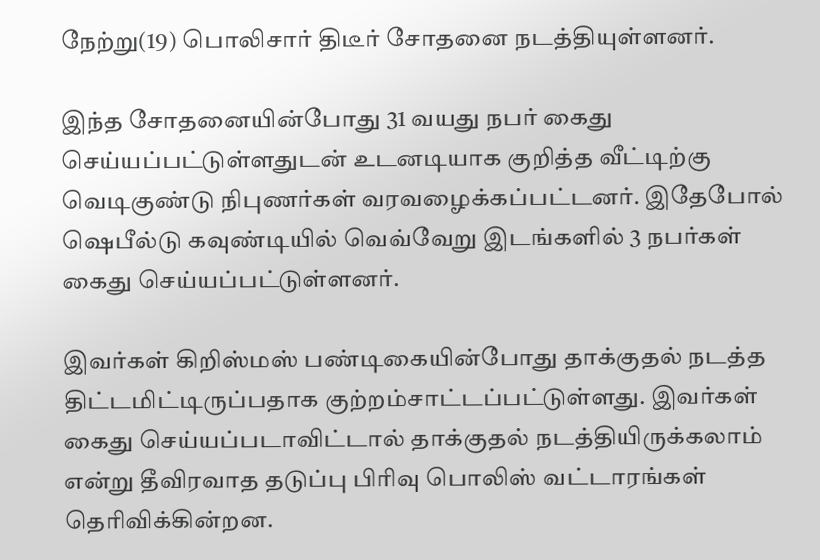நேற்று(19) பொலிசார் திடீர் சோதனை நடத்தியுள்ளனர்.

இந்த சோதனையின்போது 31 வயது நபர் கைது செய்யப்பட்டுள்ளதுடன் உடனடியாக குறித்த வீட்டிற்கு வெடிகுண்டு நிபுணர்கள் வரவழைக்கப்பட்டனர். இதேபோல் ஷெபீல்டு கவுண்டியில் வெவ்வேறு இடங்களில் 3 நபர்கள் கைது செய்யப்பட்டுள்ளனர்.

இவர்கள் கிறிஸ்மஸ் பண்டிகையின்போது தாக்குதல் நடத்த திட்டமிட்டிருப்பதாக குற்றம்சாட்டப்பட்டுள்ளது. இவர்கள் கைது செய்யப்படாவிட்டால் தாக்குதல் நடத்தியிருக்கலாம் என்று தீவிரவாத தடுப்பு பிரிவு பொலிஸ் வட்டாரங்கள் தெரிவிக்கின்றன.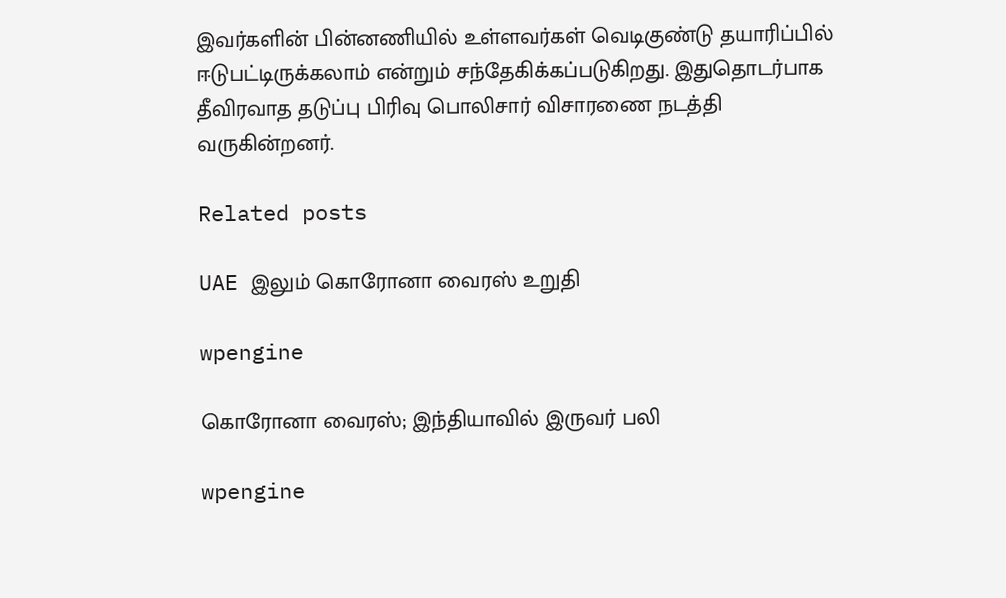இவர்களின் பின்னணியில் உள்ளவர்கள் வெடிகுண்டு தயாரிப்பில் ஈடுபட்டிருக்கலாம் என்றும் சந்தேகிக்கப்படுகிறது. இதுதொடர்பாக தீவிரவாத தடுப்பு பிரிவு பொலிசார் விசாரணை நடத்தி வருகின்றனர்.

Related posts

UAE இலும் கொரோனா வைரஸ் உறுதி

wpengine

கொரோனா வைரஸ்; இந்தியாவில் இருவர் பலி

wpengine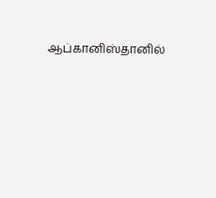ஆப்கானிஸ்தானில்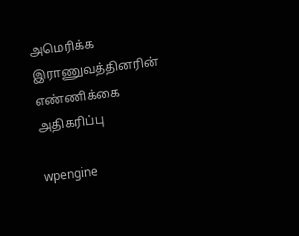அமெரிக்க இராணுவத்தினரின் எண்ணிக்கை அதிகரிப்பு

wpengine